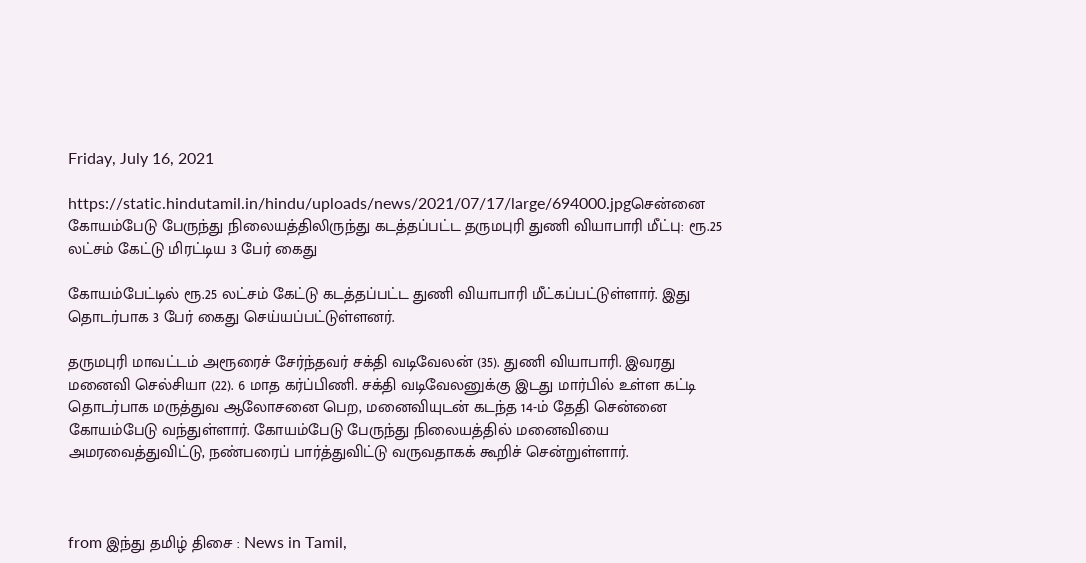Friday, July 16, 2021

https://static.hindutamil.in/hindu/uploads/news/2021/07/17/large/694000.jpgசென்னை கோயம்பேடு பேருந்து நிலையத்திலிருந்து கடத்தப்பட்ட தருமபுரி துணி வியாபாரி மீட்பு: ரூ.25 லட்சம் கேட்டு மிரட்டிய 3 பேர் கைது

கோயம்பேட்டில் ரூ.25 லட்சம் கேட்டு கடத்தப்பட்ட துணி வியாபாரி மீட்கப்பட்டுள்ளார். இது தொடர்பாக 3 பேர் கைது செய்யப்பட்டுள்ளனர்.

தருமபுரி மாவட்டம் அரூரைச் சேர்ந்தவர் சக்தி வடிவேலன் (35). துணி வியாபாரி. இவரது மனைவி செல்சியா (22). 6 மாத கர்ப்பிணி. சக்தி வடிவேலனுக்கு இடது மார்பில் உள்ள கட்டி தொடர்பாக மருத்துவ ஆலோசனை பெற, மனைவியுடன் கடந்த 14-ம் தேதி சென்னை கோயம்பேடு வந்துள்ளார். கோயம்பேடு பேருந்து நிலையத்தில் மனைவியை அமரவைத்துவிட்டு, நண்பரைப் பார்த்துவிட்டு வருவதாகக் கூறிச் சென்றுள்ளார்.



from இந்து தமிழ் திசை : News in Tamil,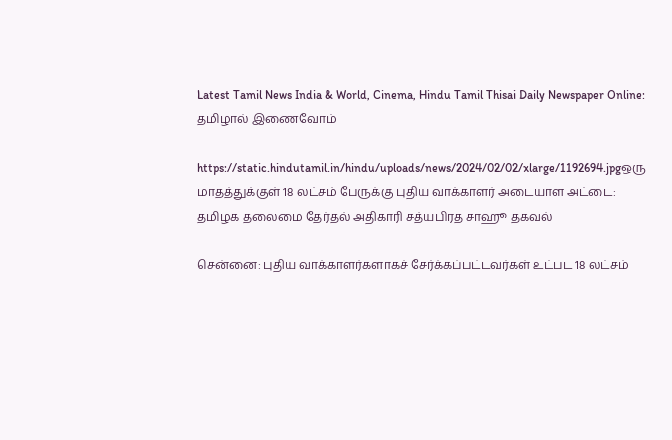Latest Tamil News India & World, Cinema, Hindu Tamil Thisai Daily Newspaper Online: தமிழால் இணைவோம்

https://static.hindutamil.in/hindu/uploads/news/2024/02/02/xlarge/1192694.jpgஒரு மாதத்துக்குள் 18 லட்சம் பேருக்கு புதிய வாக்காளர் அடையாள அட்டை: தமிழக தலைமை தேர்தல் அதிகாரி சத்யபிரத சாஹூ தகவல்

சென்னை: புதிய வாக்காளர்களாகச் சேர்க்கப்பட்டவர்கள் உட்பட 18 லட்சம்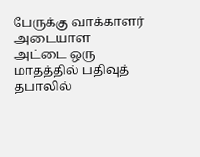பேருக்கு வாக்காளர் அடையாள அட்டை ஒரு மாதத்தில் பதிவுத் தபாலில்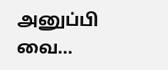அனுப்பி வை...